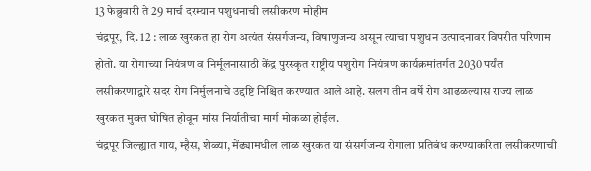13 फेब्रुवारी ते 29 मार्च दरम्यान पशुधनाची लसीकरण मोहीम
चंद्रपूर, दि. 12 : लाळ खुरकत हा रोग अत्यंत संसर्गजन्य, विषाणुजन्य असून त्याचा पशुधन उत्पादनावर विपरीत परिणाम होतो. या रोगाच्या नियंत्रण व निर्मूलनासाठी केंद्र पुरस्कृत राष्ट्रीय पशुरोग नियंत्रण कार्यक्रमांतर्गत 2030 पर्यंत लसीकरणाद्वारे सदर रोग निर्मुलनाचे उद्दष्टि निश्चित करण्यात आले आहे. सलग तीन वर्षे रोग आढळल्यास राज्य लाळ खुरकत मुक्त घोषित होवून मांस निर्यातीचा मार्ग मोकळा होईल.
चंद्रपूर जिल्ह्यात गाय, म्हैस, शेळ्या, मेंढ्यामधील लाळ खुरकत या संसर्गजन्य रोगाला प्रतिबंध करण्याकरिता लसीकरणाची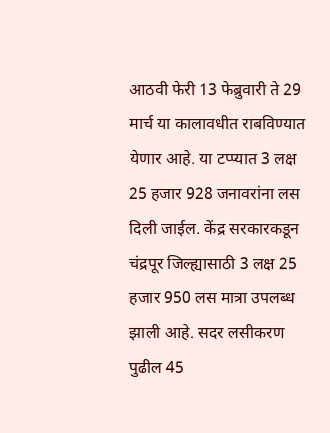आठवी फेरी 13 फेब्रुवारी ते 29 मार्च या कालावधीत राबविण्यात येणार आहे. या टप्प्यात 3 लक्ष 25 हजार 928 जनावरांना लस दिली जाईल. केंद्र सरकारकडून चंद्रपूर जिल्ह्यासाठी 3 लक्ष 25 हजार 950 लस मात्रा उपलब्ध झाली आहे. सदर लसीकरण पुढील 45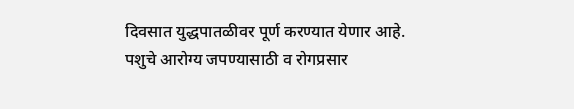दिवसात युद्धपातळीवर पूर्ण करण्यात येणार आहे.
पशुचे आरोग्य जपण्यासाठी व रोगप्रसार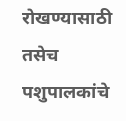रोखण्यासाठी तसेच पशुपालकांचे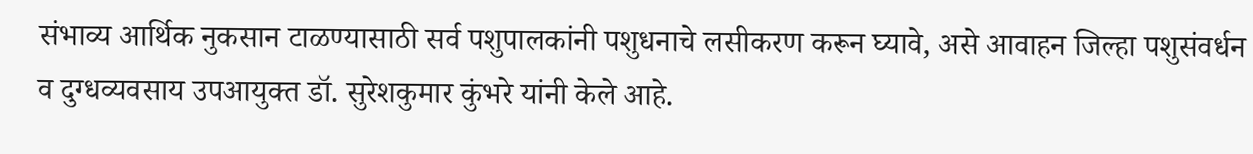संभाव्य आर्थिक नुकसान टाळण्यासाठी सर्व पशुपालकांनी पशुधनाचे लसीकरण करून घ्यावे, असे आवाहन जिल्हा पशुसंवर्धन व दुग्धव्यवसाय उपआयुक्त डॉ. सुरेशकुमार कुंभरे यांनी केले आहे.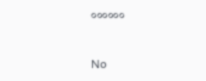००००००

No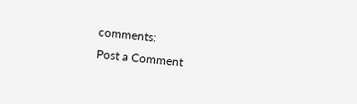comments:
Post a Comment